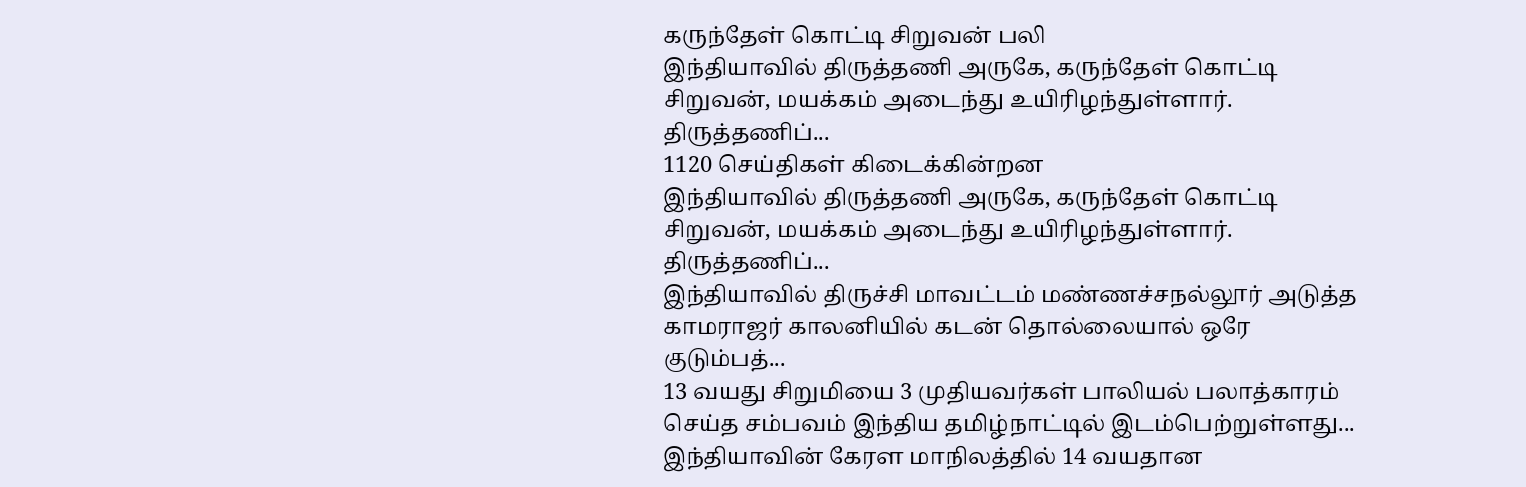கருந்தேள் கொட்டி சிறுவன் பலி
இந்தியாவில் திருத்தணி அருகே, கருந்தேள் கொட்டி சிறுவன், மயக்கம் அடைந்து உயிரிழந்துள்ளார். திருத்தணிப்...
1120 செய்திகள் கிடைக்கின்றன
இந்தியாவில் திருத்தணி அருகே, கருந்தேள் கொட்டி சிறுவன், மயக்கம் அடைந்து உயிரிழந்துள்ளார். திருத்தணிப்...
இந்தியாவில் திருச்சி மாவட்டம் மண்ணச்சநல்லூர் அடுத்த காமராஜர் காலனியில் கடன் தொல்லையால் ஒரே குடும்பத்...
13 வயது சிறுமியை 3 முதியவர்கள் பாலியல் பலாத்காரம் செய்த சம்பவம் இந்திய தமிழ்நாட்டில் இடம்பெற்றுள்ளது...
இந்தியாவின் கேரள மாநிலத்தில் 14 வயதான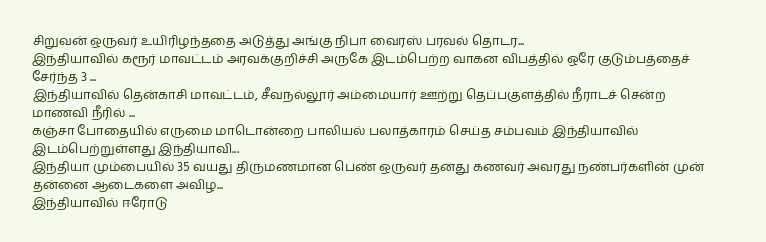சிறுவன் ஒருவர் உயிரிழந்ததை அடுத்து அங்கு நிபா வைரஸ் பரவல் தொடர...
இந்தியாவில் கரூர் மாவட்டம் அரவக்குறிச்சி அருகே இடம்பெற்ற வாகன விபத்தில் ஒரே குடும்பத்தைச் சேர்ந்த 3 ...
இந்தியாவில் தென்காசி மாவட்டம், சீவநல்லூர் அம்மையார் ஊற்று தெப்பகுளத்தில் நீராடச் சென்ற மாணவி நீரில் ...
கஞ்சா போதையில் எருமை மாடொன்றை பாலியல் பலாத்காரம் செய்த சம்பவம் இந்தியாவில் இடம்பெற்றுள்ளது இந்தியாவி...
இந்தியா மும்பையில் 35 வயது திருமணமான பெண் ஒருவர் தனது கணவர் அவரது நண்பர்களின் முன் தன்னை ஆடைகளை அவிழ...
இந்தியாவில் ஈரோடு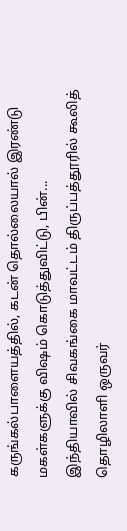கருங்கல்பாளையத்தில், கடன் தொல்லையால் இரண்டு மகள்களுக்கு விஷம் கொடுத்துவிட்டு, பின்...
இந்தியாவில் சிவகங்கை மாவட்டம் திருப்பத்தூரில் கூலித் தொழிலாளி ஒருவர்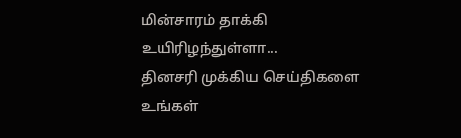மின்சாரம் தாக்கி உயிரிழந்துள்ளா...
தினசரி முக்கிய செய்திகளை உங்கள்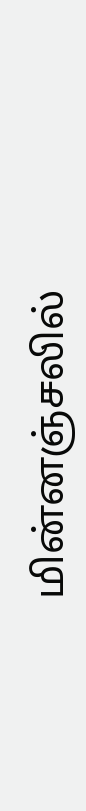மின்னஞ்சலில்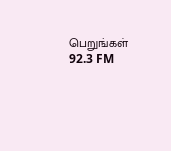பெறுங்கள்
92.3 FM